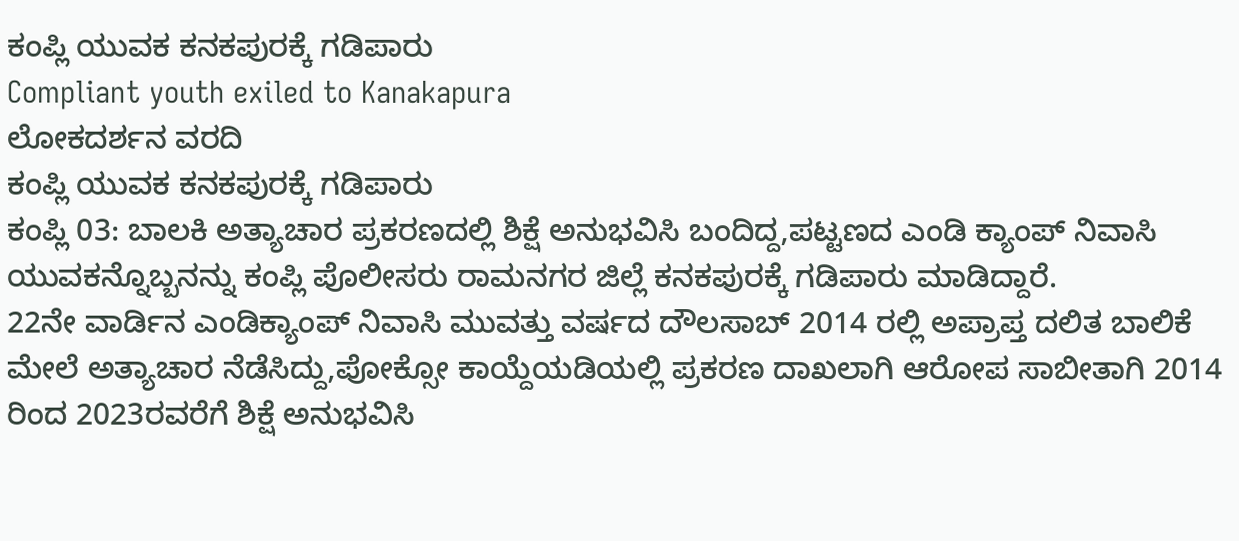ಕಂಪ್ಲಿ ಯುವಕ ಕನಕಪುರಕ್ಕೆ ಗಡಿಪಾರು
Compliant youth exiled to Kanakapura
ಲೋಕದರ್ಶನ ವರದಿ
ಕಂಪ್ಲಿ ಯುವಕ ಕನಕಪುರಕ್ಕೆ ಗಡಿಪಾರು
ಕಂಪ್ಲಿ 03: ಬಾಲಕಿ ಅತ್ಯಾಚಾರ ಪ್ರಕರಣದಲ್ಲಿ ಶಿಕ್ಷೆ ಅನುಭವಿಸಿ ಬಂದಿದ್ದ,ಪಟ್ಟಣದ ಎಂಡಿ ಕ್ಯಾಂಪ್ ನಿವಾಸಿ ಯುವಕನ್ನೊಬ್ಬನನ್ನು ಕಂಪ್ಲಿ ಪೊಲೀಸರು ರಾಮನಗರ ಜಿಲ್ಲೆ ಕನಕಪುರಕ್ಕೆ ಗಡಿಪಾರು ಮಾಡಿದ್ದಾರೆ.
22ನೇ ವಾರ್ಡಿನ ಎಂಡಿಕ್ಯಾಂಪ್ ನಿವಾಸಿ ಮುವತ್ತು ವರ್ಷದ ದೌಲಸಾಬ್ 2014 ರಲ್ಲಿ ಅಪ್ರಾಪ್ತ ದಲಿತ ಬಾಲಿಕೆ ಮೇಲೆ ಅತ್ಯಾಚಾರ ನೆಡೆಸಿದ್ದು,ಪೋಕ್ಸೋ ಕಾಯ್ದೆಯಡಿಯಲ್ಲಿ ಪ್ರಕರಣ ದಾಖಲಾಗಿ ಆರೋಪ ಸಾಬೀತಾಗಿ 2014 ರಿಂದ 2023ರವರೆಗೆ ಶಿಕ್ಷೆ ಅನುಭವಿಸಿ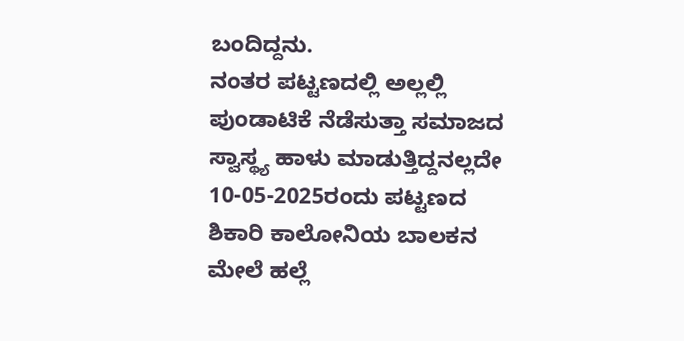ಬಂದಿದ್ದನು.
ನಂತರ ಪಟ್ಟಣದಲ್ಲಿ ಅಲ್ಲಲ್ಲಿ ಪುಂಡಾಟಿಕೆ ನೆಡೆಸುತ್ತಾ ಸಮಾಜದ ಸ್ವಾಸ್ಥ್ಯ ಹಾಳು ಮಾಡುತ್ತಿದ್ದನಲ್ಲದೇ 10-05-2025ರಂದು ಪಟ್ಟಣದ ಶಿಕಾರಿ ಕಾಲೋನಿಯ ಬಾಲಕನ ಮೇಲೆ ಹಲ್ಲೆ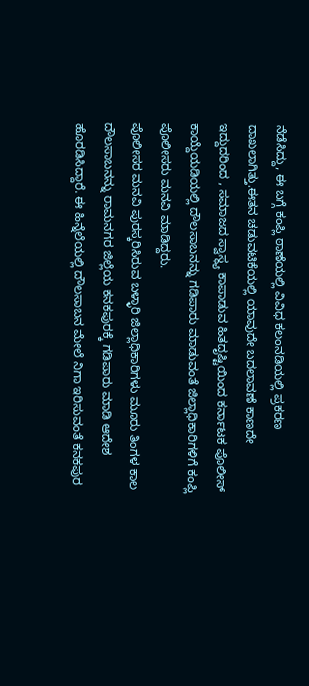ನೆಡೆಸಿದ್ದು, ಈ ಬಗ್ಗೆ ಕಂಪ್ಲಿ ಠಾಣೆಯಲ್ಲಿ ವಿವಿಧ ಕಲಂನಡಿಯಲ್ಲಿ ಪ್ರಕರಣ ದಾಖಲಾಗಿತ್ತು.ಈತನ ಚಡುವಟಿಕೆಯಲ್ಲಿ ಯಾವುದೇ ಬದಲಾವಣೆ ಕಾಣದೇ ಇದ್ದುದರಿಂದ , ಸಮಾಜದ ಸ್ವಾಸ್ಥ್ಯ ಕಾಪಾಡುವ ಹಿತದೃಷ್ಟಿಯಿಂದ ಕರ್ನಾಟಕ ಪೊಲೀಸ್ ಕಾಯ್ದೆಯಡಿಯಲ್ಲಿ ದೌಲಸಾಬನನ್ನು ಗಡಿಪಾರು ಮಾಡುವಂತೆ ಜಿಲ್ಲಾಧಿಕಾರಿಗಳಿಗೆ ಕಂಪ್ಲಿ ಪೊಲೀಸರು ಮನವಿ ಮಾಡಿದ್ದರು.
ಪೊಲೀಸರ ಮನವಿ ಪುರಸ್ಕರಿಸಿರುವ ಬಳ್ಳಾರಿ ಜಿಲ್ಲಾಧಿಕಾರಿಗಳು ಮೂರು ತಿಂಗಳ ಕಾಲ ದೌಲಸಾಬನನ್ನು ರಾಮನಗರ ಜಿಲ್ಲೆಯ ಕನಕಪುರಕ್ಕೆ ಗಡಿಪಾರು ಮಾಡಿ ಆದೇಶ ಹೊರಡಿಸಿದ್ದಾರೆ. ಈ ಹಿನ್ನೆಲೆಯಲ್ಲಿ ದೌಲಸಾಬನ ಮೇಲೆ ನಿಗಾ ಇರಿಸುವಂತೆ ಕನಕಪುರ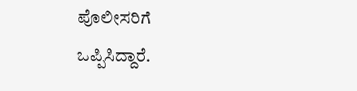ಪೊಲೀಸರಿಗೆ ಒಪ್ಪಿಸಿದ್ದಾರೆ.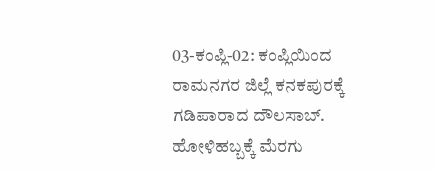03-ಕಂಪ್ಲಿ-02: ಕಂಪ್ಲಿಯಿಂದ ರಾಮನಗರ ಜಿಲ್ಲೆ ಕನಕಪುರಕ್ಕೆ ಗಡಿಪಾರಾದ ದೌಲಸಾಬ್.
ಹೋಳಿಹಬ್ಬಕ್ಕೆ ಮೆರಗು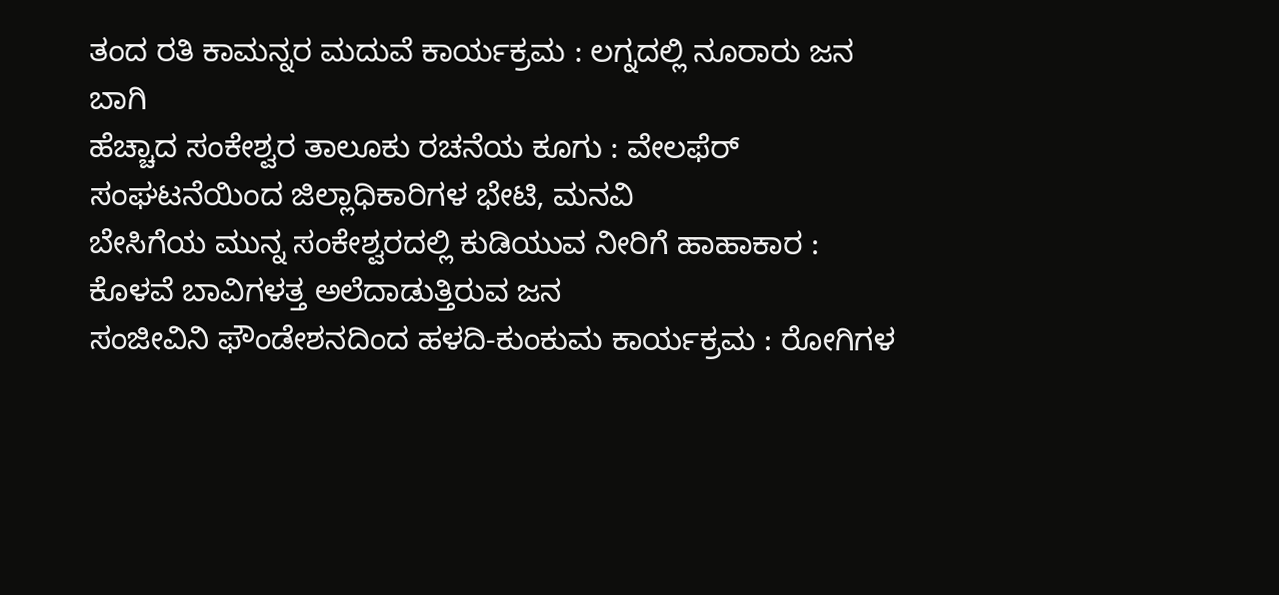ತಂದ ರತಿ ಕಾಮನ್ನರ ಮದುವೆ ಕಾರ್ಯಕ್ರಮ : ಲಗ್ನದಲ್ಲಿ ನೂರಾರು ಜನ ಬಾಗಿ
ಹೆಚ್ಚಾದ ಸಂಕೇಶ್ವರ ತಾಲೂಕು ರಚನೆಯ ಕೂಗು : ವೇಲಫೆರ್ ಸಂಘಟನೆಯಿಂದ ಜಿಲ್ಲಾಧಿಕಾರಿಗಳ ಭೇಟಿ, ಮನವಿ
ಬೇಸಿಗೆಯ ಮುನ್ನ ಸಂಕೇಶ್ವರದಲ್ಲಿ ಕುಡಿಯುವ ನೀರಿಗೆ ಹಾಹಾಕಾರ : ಕೊಳವೆ ಬಾವಿಗಳತ್ತ ಅಲೆದಾಡುತ್ತಿರುವ ಜನ
ಸಂಜೀವಿನಿ ಫೌಂಡೇಶನದಿಂದ ಹಳದಿ-ಕುಂಕುಮ ಕಾರ್ಯಕ್ರಮ : ರೋಗಿಗಳ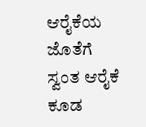ಆರೈಕೆಯ ಜೊತೆಗೆ ಸ್ವಂತ ಆರೈಕೆ ಕೂಡ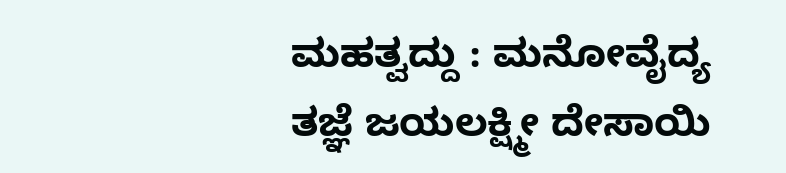ಮಹತ್ವದ್ದು : ಮನೋವೈದ್ಯ ತಜ್ಞೆ ಜಯಲಕ್ಷ್ಮೀ ದೇಸಾಯಿ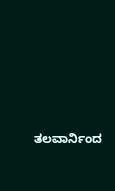ತಲವಾರ್ನಿಂದ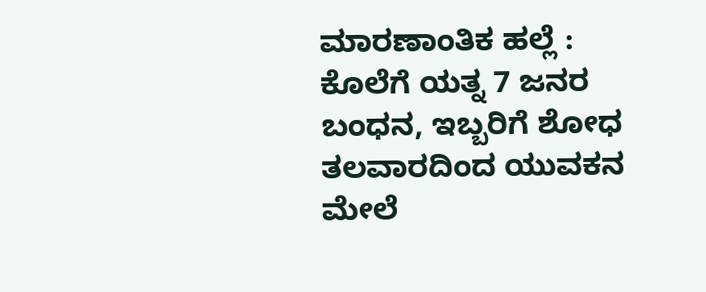ಮಾರಣಾಂತಿಕ ಹಲ್ಲೆ : ಕೊಲೆಗೆ ಯತ್ನ 7 ಜನರ ಬಂಧನ, ಇಬ್ಬರಿಗೆ ಶೋಧ
ತಲವಾರದಿಂದ ಯುವಕನ ಮೇಲೆ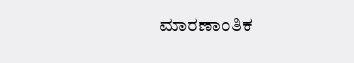ಮಾರಣಾಂತಿಕ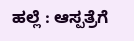ಹಲ್ಲೆ : ಆಸ್ಪತ್ರೆಗೆ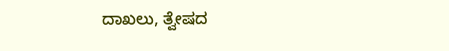ದಾಖಲು, ತ್ವೇಷದ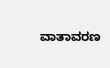ವಾತಾವರಣ